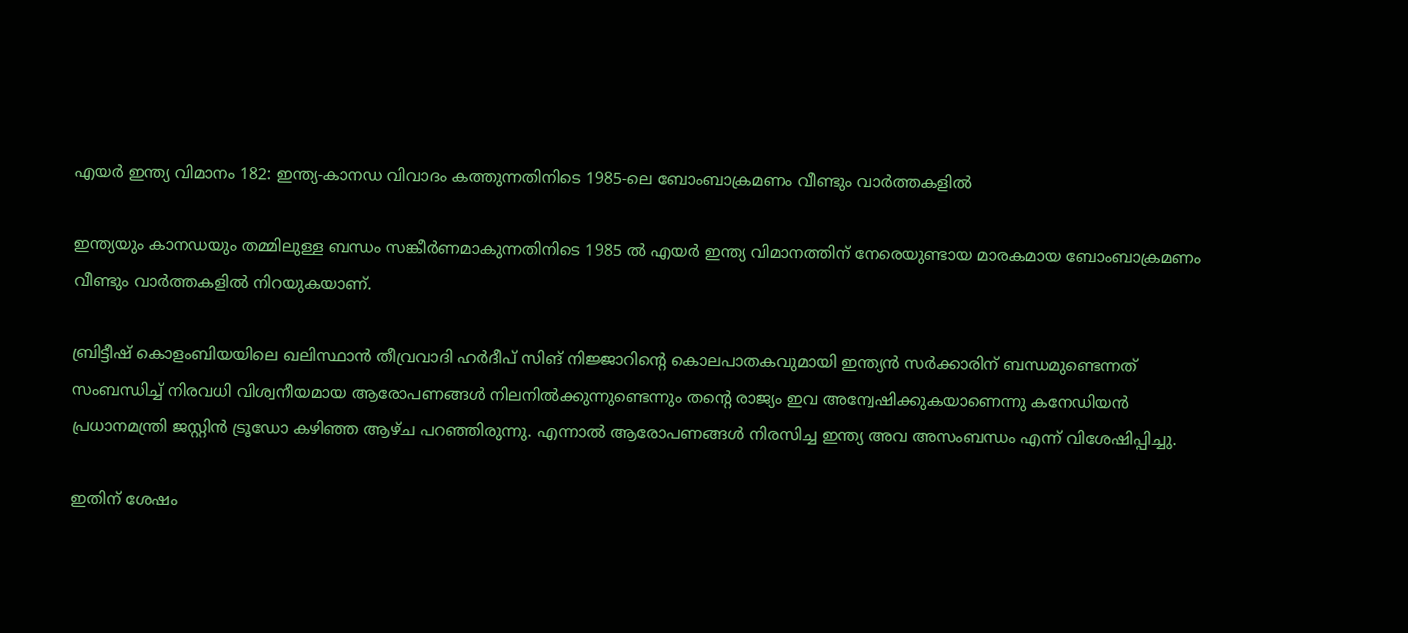എയർ ഇന്ത്യ വിമാനം 182: ഇന്ത്യ-കാനഡ വിവാദം കത്തുന്നതിനിടെ 1985-ലെ ബോംബാക്രമണം വീണ്ടും വാർത്തകളിൽ

ഇന്ത്യയും കാനഡയും തമ്മിലുള്ള ബന്ധം സങ്കീർണമാകുന്നതിനിടെ 1985 ൽ എയർ ഇന്ത്യ വിമാനത്തിന് നേരെയുണ്ടായ മാരകമായ ബോംബാക്രമണം വീണ്ടും വാർത്തകളിൽ നിറയുകയാണ്.

ബ്രിട്ടീഷ് കൊളംബിയയിലെ ഖലിസ്ഥാന്‍ തീവ്രവാദി ഹര്‍ദീപ് സിങ് നിജ്ജാറിന്റെ കൊലപാതകവുമായി ഇന്ത്യൻ സർക്കാരിന് ബന്ധമുണ്ടെന്നത് സംബന്ധിച്ച് നിരവധി വിശ്വനീയമായ ആരോപണങ്ങൾ നിലനിൽക്കുന്നുണ്ടെന്നും തന്റെ രാജ്യം ഇവ അന്വേഷിക്കുകയാണെന്നു കനേഡിയൻ പ്രധാനമന്ത്രി ജസ്റ്റിൻ ട്രൂഡോ കഴിഞ്ഞ ആഴ്ച പറഞ്ഞിരുന്നു. എന്നാൽ ആരോപണങ്ങൾ നിരസിച്ച ഇന്ത്യ അവ അസംബന്ധം എന്ന് വിശേഷിപ്പിച്ചു.

ഇതിന് ശേഷം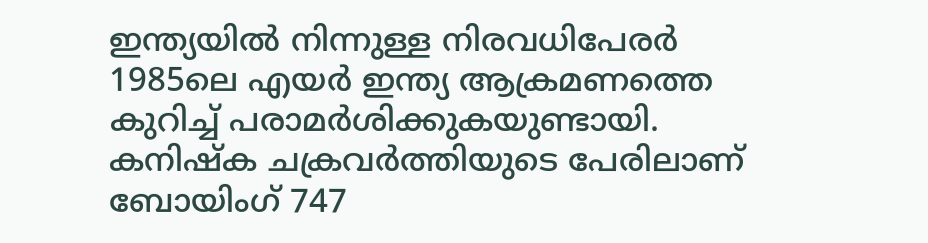ഇന്ത്യയിൽ നിന്നുള്ള നിരവധിപേരർ 1985ലെ എയർ ഇന്ത്യ ആക്രമണത്തെ കുറിച്ച് പരാമർശിക്കുകയുണ്ടായി. കനിഷ്‌ക ചക്രവർത്തിയുടെ പേരിലാണ് ബോയിംഗ് 747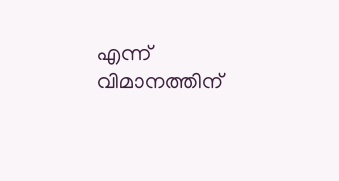എന്ന് വിമാനത്തിന്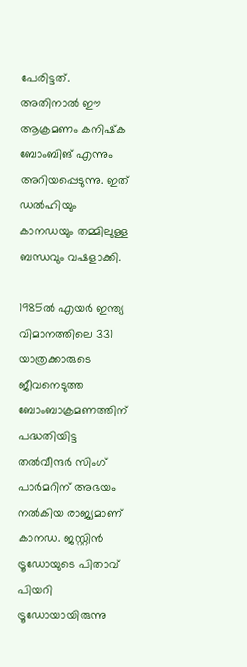പേരിട്ടത്. അതിനാൽ ഈ ആക്രമണം കനിഷ്‌ക ബോംബിങ് എന്നും അറിയപ്പെടുന്നു. ഇത് ഡൽഹിയും കാനഡയും തമ്മിലുള്ള ബന്ധവും വഷളാക്കി.

1985ല്‍ എയര്‍ ഇന്ത്യ വിമാനത്തിലെ 331 യാത്രക്കാരുടെ ജീവനെടുത്ത ബോംബാക്രമണത്തിന് പദ്ധതിയിട്ട തല്‍വീന്ദര്‍ സിംഗ് പാര്‍മറിന് അഭയം നല്‍കിയ രാജ്യമാണ് കാനഡ. ജസ്റ്റിന്‍ ട്രൂഡോയുടെ പിതാവ് പിയറി ട്രൂഡോയായിരുന്നു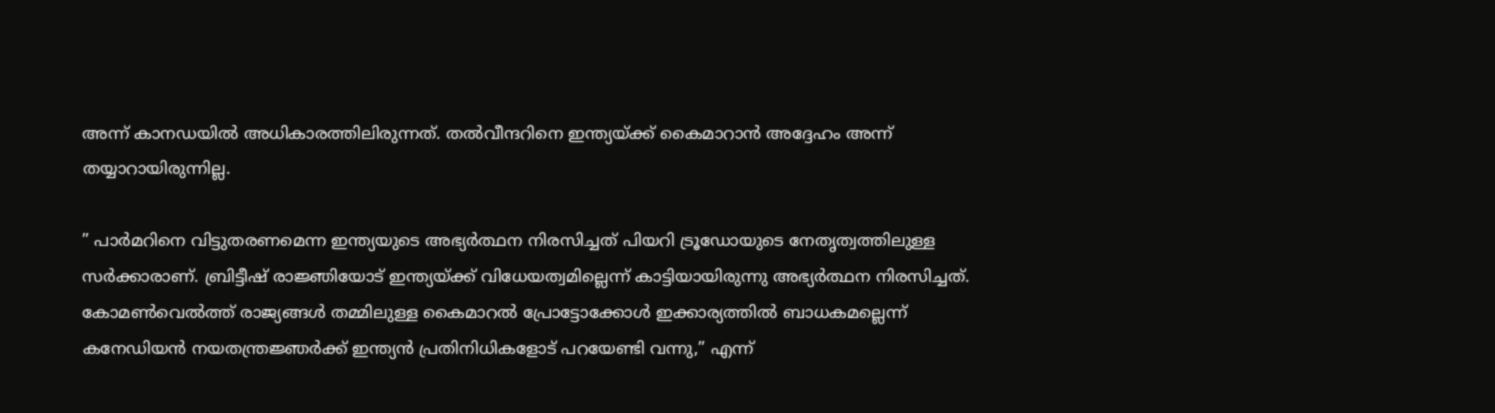അന്ന് കാനഡയില്‍ അധികാരത്തിലിരുന്നത്. തല്‍വീന്ദറിനെ ഇന്ത്യയ്ക്ക് കൈമാറാന്‍ അദ്ദേഹം അന്ന് തയ്യാറായിരുന്നില്ല.

” പാര്‍മറിനെ വിട്ടുതരണമെന്ന ഇന്ത്യയുടെ അഭ്യര്‍ത്ഥന നിരസിച്ചത് പിയറി ട്രൂഡോയുടെ നേതൃത്വത്തിലുള്ള സര്‍ക്കാരാണ്. ബ്രിട്ടീഷ് രാജ്ഞിയോട് ഇന്ത്യയ്ക്ക് വിധേയത്വമില്ലെന്ന് കാട്ടിയായിരുന്നു അഭ്യര്‍ത്ഥന നിരസിച്ചത്. കോമണ്‍വെല്‍ത്ത് രാജ്യങ്ങള്‍ തമ്മിലുള്ള കൈമാറല്‍ പ്രോട്ടോക്കോള്‍ ഇക്കാര്യത്തില്‍ ബാധകമല്ലെന്ന് കനേഡിയന്‍ നയതന്ത്രജ്ഞര്‍ക്ക് ഇന്ത്യന്‍ പ്രതിനിധികളോട് പറയേണ്ടി വന്നു,” എന്ന്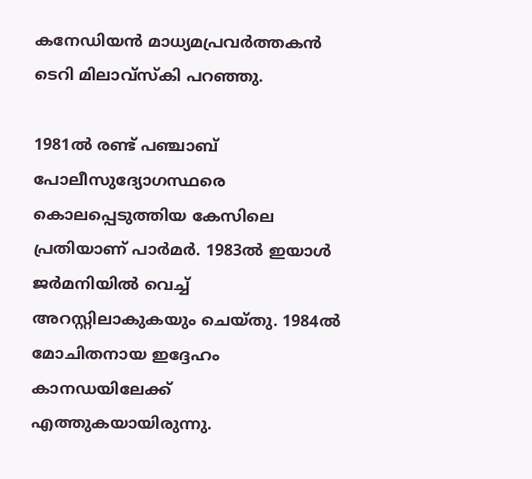കനേഡിയന്‍ മാധ്യമപ്രവര്‍ത്തകന്‍ ടെറി മിലാവ്‌സ്‌കി പറഞ്ഞു.

1981ല്‍ രണ്ട് പഞ്ചാബ് പോലീസുദ്യോഗസ്ഥരെ കൊലപ്പെടുത്തിയ കേസിലെ പ്രതിയാണ് പാര്‍മര്‍. 1983ല്‍ ഇയാള്‍ ജര്‍മനിയില്‍ വെച്ച് അറസ്റ്റിലാകുകയും ചെയ്തു. 1984ല്‍ മോചിതനായ ഇദ്ദേഹം കാനഡയിലേക്ക് എത്തുകയായിരുന്നു.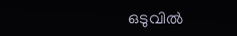ഒടുവില്‍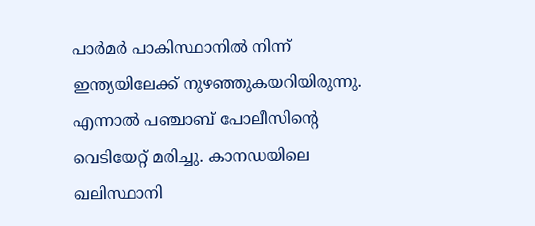പാര്‍മര്‍ പാകിസ്ഥാനില്‍ നിന്ന് ഇന്ത്യയിലേക്ക് നുഴഞ്ഞുകയറിയിരുന്നു. എന്നാല്‍ പഞ്ചാബ് പോലീസിന്റെ വെടിയേറ്റ് മരിച്ചു. കാനഡയിലെ ഖലിസ്ഥാനി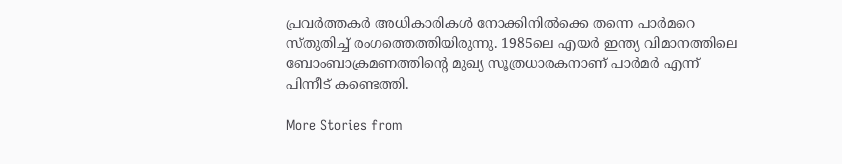പ്രവര്‍ത്തകര്‍ അധികാരികള്‍ നോക്കിനില്‍ക്കെ തന്നെ പാര്‍മറെ സ്തുതിച്ച് രംഗത്തെത്തിയിരുന്നു. 1985ലെ എയര്‍ ഇന്ത്യ വിമാനത്തിലെ ബോംബാക്രമണത്തിന്റെ മുഖ്യ സൂത്രധാരകനാണ് പാര്‍മര്‍ എന്ന് പിന്നീട് കണ്ടെത്തി.

More Stories from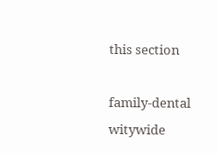this section

family-dental
witywide